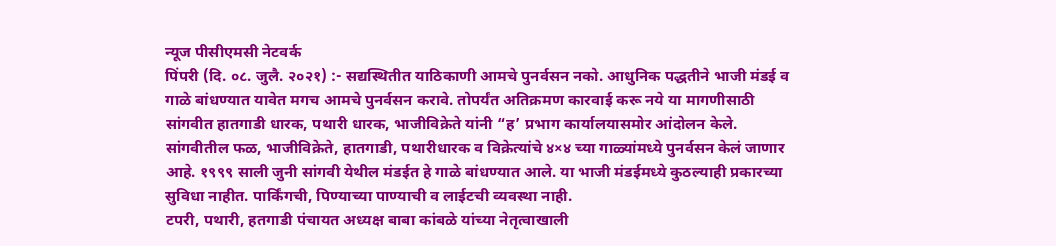न्यूज पीसीएमसी नेटवर्क
पिंपरी (दि. ०८. जुलै. २०२१) :- सद्यस्थितीत याठिकाणी आमचे पुनर्वसन नको. आधुनिक पद्धतीने भाजी मंडई व गाळे बांधण्यात यावेत मगच आमचे पुनर्वसन करावे. तोपर्यंत अतिक्रमण कारवाई करू नये या मागणीसाठी सांगवीत हातगाडी धारक, पथारी धारक, भाजीविक्रेते यांनी “ह’ प्रभाग कार्यालयासमोर आंदोलन केले.
सांगवीतील फळ, भाजीविक्रेते, हातगाडी, पथारीधारक व विक्रेत्यांचे ४×४ च्या गाळ्यांमध्ये पुनर्वसन केलं जाणार आहे. १९९९ साली जुनी सांगवी येथील मंडईत हे गाळे बांधण्यात आले. या भाजी मंडईमध्ये कुठल्याही प्रकारच्या सुविधा नाहीत. पार्किंगची, पिण्याच्या पाण्याची व लाईटची व्यवस्था नाही.
टपरी, पथारी, हतगाडी पंचायत अध्यक्ष बाबा कांबळे यांच्या नेतृत्वाखाली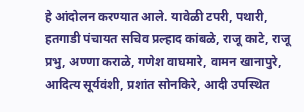हे आंदोलन करण्यात आले. यावेळी टपरी, पथारी, हतगाडी पंचायत सचिव प्रल्हाद कांबळे, राजू काटे, राजू प्रभु, अण्णा कराळे, गणेश वाघमारे, वामन खानापुरे, आदित्य सूर्यवंशी, प्रशांत सोनकिरे, आदी उपस्थित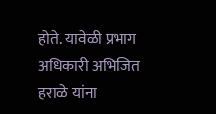होते. यावेळी प्रभाग अधिकारी अभिजित हराळे यांना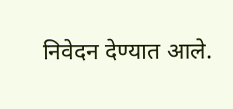निवेदन देण्यात आले.